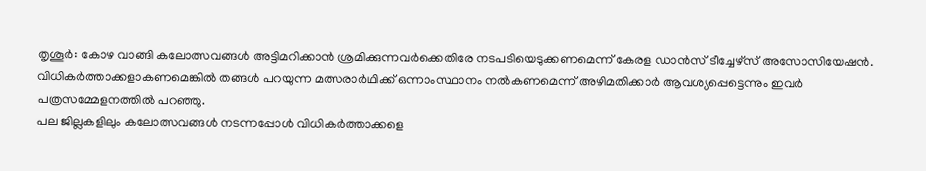തൃശൂർ: കോഴ വാങ്ങി കലോത്സവങ്ങൾ അട്ടിമറിക്കാൻ ശ്രമിക്കുന്നവർക്കെതിരേ നടപടിയെടുക്കണമെന്ന് കേരള ഡാൻസ് ടീച്ചേഴ്സ് അസോസിയേഷൻ.
വിധികർത്താക്കളാകണമെങ്കിൽ തങ്ങൾ പറയുന്ന മത്സരാർഥിക്ക് ഒന്നാംസ്ഥാനം നൽകണമെന്ന് അഴിമതിക്കാർ ആവശ്യപ്പെട്ടെന്നും ഇവർ പത്രസമ്മേളനത്തിൽ പറഞ്ഞു.
പല ജില്ലകളിലും കലോത്സവങ്ങൾ നടന്നപ്പോൾ വിധികർത്താക്കളെ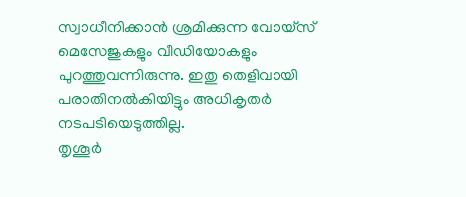സ്വാധീനിക്കാൻ ശ്രമിക്കുന്ന വോയ്സ് മെസേജുകളും വീഡിയോകളും പുറത്തുവന്നിരുന്നു. ഇതു തെളിവായി പരാതിനൽകിയിട്ടും അധികൃതർ നടപടിയെടുത്തില്ല.
തൃശൂർ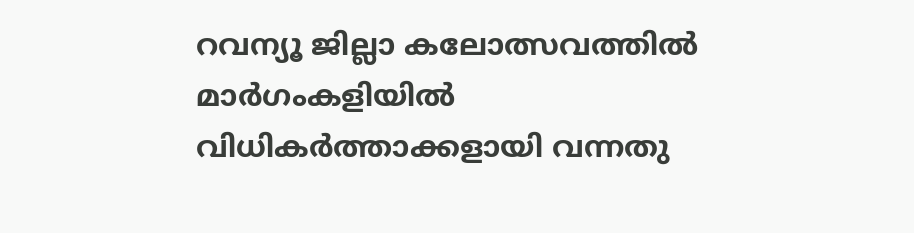റവന്യൂ ജില്ലാ കലോത്സവത്തിൽ മാർഗംകളിയിൽ വിധികർത്താക്കളായി വന്നതു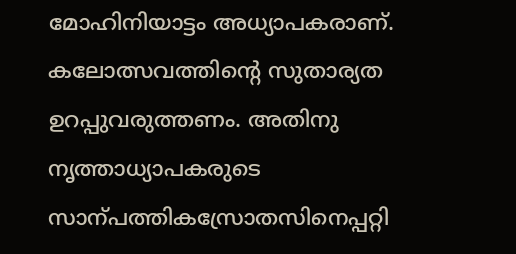മോഹിനിയാട്ടം അധ്യാപകരാണ്. കലോത്സവത്തിന്റെ സുതാര്യത ഉറപ്പുവരുത്തണം. അതിനു നൃത്താധ്യാപകരുടെ സാന്പത്തികസ്രോതസിനെപ്പറ്റി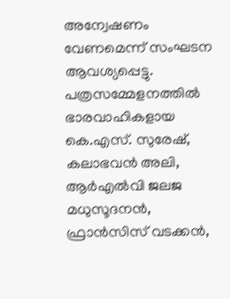അന്വേഷണം വേണമെന്ന് സംഘടന ആവശ്യപ്പെട്ടു.
പത്രസമ്മേളനത്തിൽ ഭാരവാഹികളായ കെ.എസ്. സുരേഷ്, കലാഭവൻ അലി, ആർഎൽവി ജലജ മധുസൂദനൻ, ഫ്രാൻസിസ് വടക്കൻ,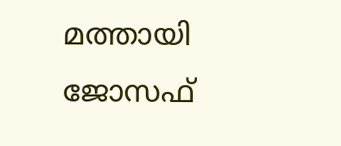മത്തായി ജോസഫ്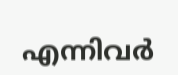എന്നിവർ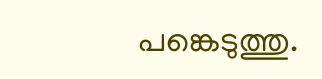പങ്കെടുത്തു.